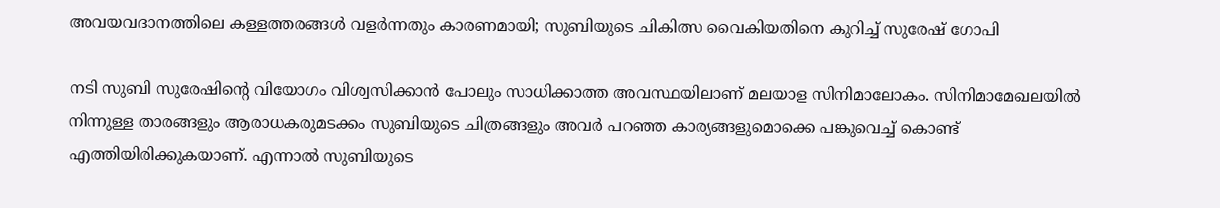അവയവദാനത്തിലെ കള്ളത്തരങ്ങള്‍ വളര്‍ന്നതും കാരണമായി; സുബിയുടെ ചികിത്സ വൈകിയതിനെ കുറിച്ച് സുരേഷ് ഗോപി

നടി സുബി സുരേഷിന്റെ വിയോഗം വിശ്വസിക്കാന്‍ പോലും സാധിക്കാത്ത അവസ്ഥയിലാണ് മലയാള സിനിമാലോകം. സിനിമാമേഖലയില്‍ നിന്നുള്ള താരങ്ങളും ആരാധകരുമടക്കം സുബിയുടെ ചിത്രങ്ങളും അവര്‍ പറഞ്ഞ കാര്യങ്ങളുമൊക്കെ പങ്കുവെച്ച് കൊണ്ട് എത്തിയിരിക്കുകയാണ്. എന്നാല്‍ സുബിയുടെ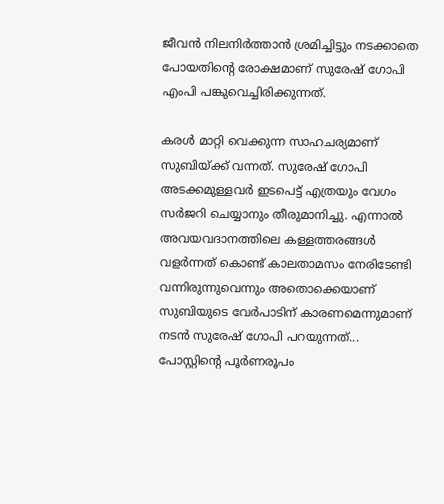ജീവന്‍ നിലനിര്‍ത്താന്‍ ശ്രമിച്ചിട്ടും നടക്കാതെ പോയതിന്റെ രോക്ഷമാണ് സുരേഷ് ഗോപി എംപി പങ്കുവെച്ചിരിക്കുന്നത്.

കരള്‍ മാറ്റി വെക്കുന്ന സാഹചര്യമാണ് സുബിയ്ക്ക് വന്നത്. സുരേഷ് ഗോപി അടക്കമുള്ളവര്‍ ഇടപെട്ട് എത്രയും വേഗം സര്‍ജറി ചെയ്യാനും തീരുമാനിച്ചു. എന്നാല്‍ അവയവദാനത്തിലെ കള്ളത്തരങ്ങള്‍ വളര്‍ന്നത് കൊണ്ട് കാലതാമസം നേരിടേണ്ടി വന്നിരുന്നുവെന്നും അതൊക്കെയാണ് സുബിയുടെ വേര്‍പാടിന് കാരണമെന്നുമാണ് നടന്‍ സുരേഷ് ഗോപി പറയുന്നത്... പോസ്റ്റിന്റെ പൂര്‍ണരൂപം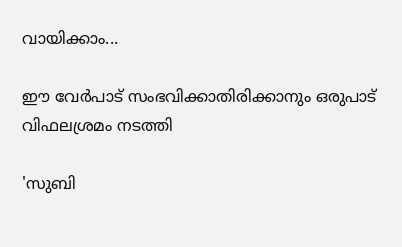വായിക്കാം...

ഈ വേര്‍പാട് സംഭവിക്കാതിരിക്കാനും ഒരുപാട് വിഫലശ്രമം നടത്തി

'സുബി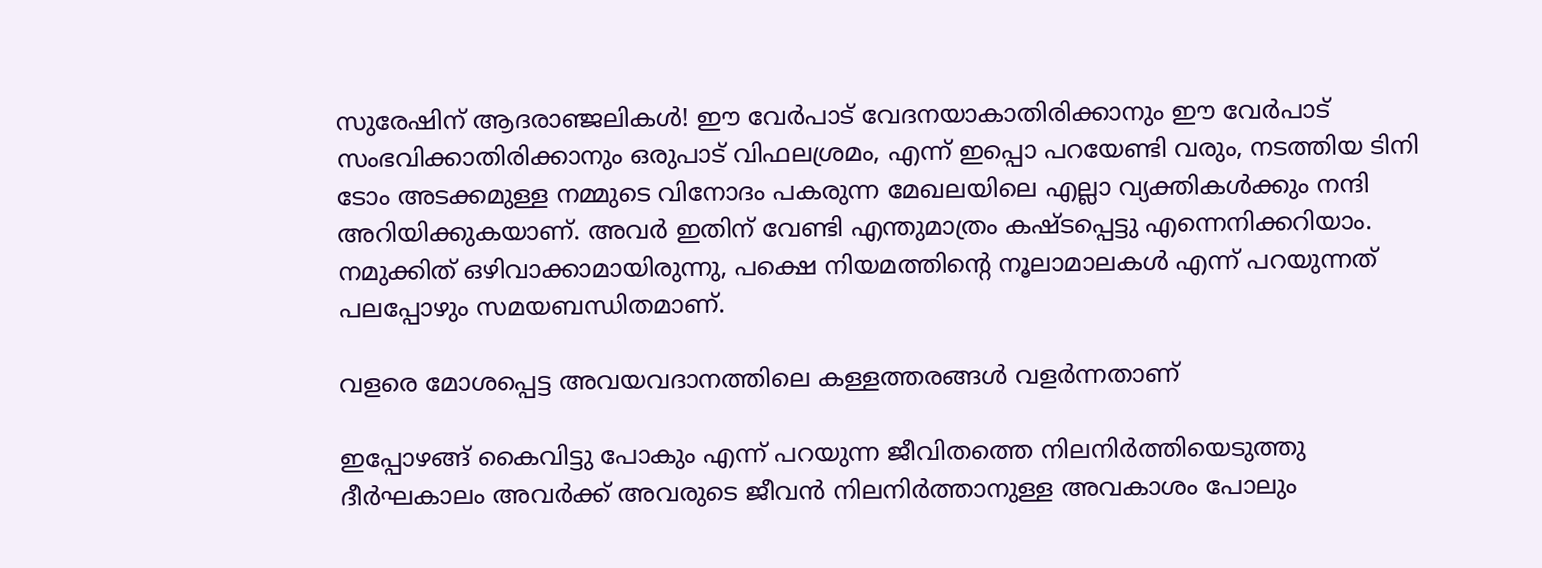സുരേഷിന് ആദരാഞ്ജലികള്‍! ഈ വേര്‍പാട് വേദനയാകാതിരിക്കാനും ഈ വേര്‍പാട് സംഭവിക്കാതിരിക്കാനും ഒരുപാട് വിഫലശ്രമം, എന്ന് ഇപ്പൊ പറയേണ്ടി വരും, നടത്തിയ ടിനി ടോം അടക്കമുള്ള നമ്മുടെ വിനോദം പകരുന്ന മേഖലയിലെ എല്ലാ വ്യക്തികള്‍ക്കും നന്ദി അറിയിക്കുകയാണ്. അവര്‍ ഇതിന് വേണ്ടി എന്തുമാത്രം കഷ്ടപ്പെട്ടു എന്നെനിക്കറിയാം. നമുക്കിത് ഒഴിവാക്കാമായിരുന്നു, പക്ഷെ നിയമത്തിന്റെ നൂലാമാലകള്‍ എന്ന് പറയുന്നത് പലപ്പോഴും സമയബന്ധിതമാണ്.

വളരെ മോശപ്പെട്ട അവയവദാനത്തിലെ കള്ളത്തരങ്ങള്‍ വളര്‍ന്നതാണ്

ഇപ്പോഴങ്ങ് കൈവിട്ടു പോകും എന്ന് പറയുന്ന ജീവിതത്തെ നിലനിര്‍ത്തിയെടുത്തു ദീര്‍ഘകാലം അവര്‍ക്ക് അവരുടെ ജീവന്‍ നിലനിര്‍ത്താനുള്ള അവകാശം പോലും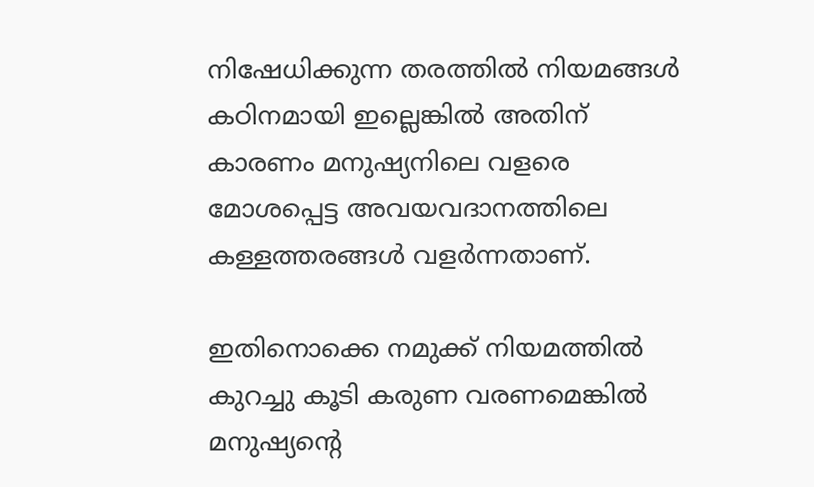നിഷേധിക്കുന്ന തരത്തില്‍ നിയമങ്ങള്‍ കഠിനമായി ഇല്ലെങ്കില്‍ അതിന് കാരണം മനുഷ്യനിലെ വളരെ മോശപ്പെട്ട അവയവദാനത്തിലെ കള്ളത്തരങ്ങള്‍ വളര്‍ന്നതാണ്.

ഇതിനൊക്കെ നമുക്ക് നിയമത്തില്‍ കുറച്ചു കൂടി കരുണ വരണമെങ്കില്‍ മനുഷ്യന്റെ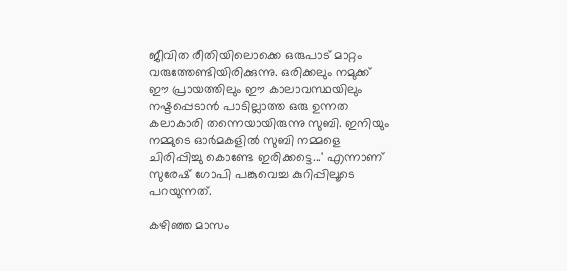ജീവിത രീതിയിലൊക്കെ ഒരുപാട് മാറ്റം വരുത്തേണ്ടിയിരിക്കുന്നു. ഒരിക്കലും നമുക്ക് ഈ പ്രായത്തിലും ഈ കാലാവസ്ഥയിലും നഷ്ടപ്പെടാന്‍ പാടില്ലാത്ത ഒരു ഉന്നത കലാകാരി തന്നെയായിരുന്നു സുബി. ഇനിയും നമ്മുടെ ഓര്‍മകളില്‍ സുബി നമ്മളെ ചിരിപ്പിച്ചു കൊണ്ടേ ഇരിക്കട്ടെ...' എന്നാണ് സുരേഷ് ഗോപി പങ്കുവെച്ച കുറിപ്പിലൂടെ പറയുന്നത്.

കഴിഞ്ഞ മാസം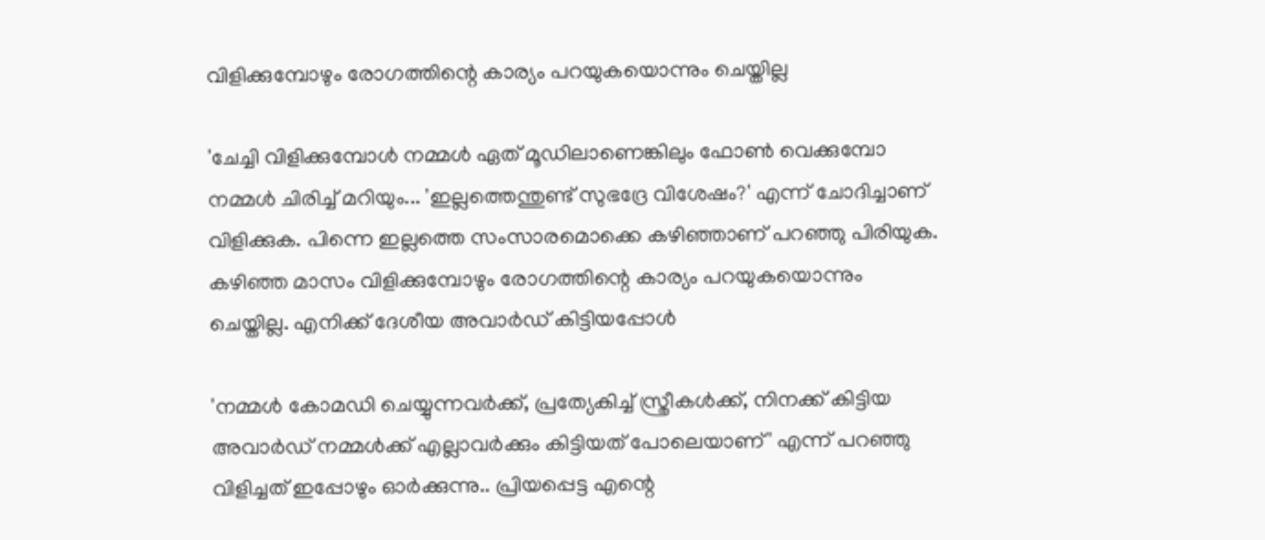വിളിക്കുമ്പോഴും രോഗത്തിന്റെ കാര്യം പറയുകയൊന്നും ചെയ്തില്ല

'ചേച്ചി വിളിക്കുമ്പോള്‍ നമ്മള്‍ ഏത് മൂഡിലാണെങ്കിലും ഫോണ്‍ വെക്കുമ്പോ നമ്മള്‍ ചിരിച്ച് മറിയും... 'ഇല്ലത്തെന്തുണ്ട് സുഭദ്രേ വിശേഷം?' എന്ന് ചോദിച്ചാണ് വിളിക്കുക. പിന്നെ ഇല്ലത്തെ സംസാരമൊക്കെ കഴിഞ്ഞാണ് പറഞ്ഞു പിരിയുക. കഴിഞ്ഞ മാസം വിളിക്കുമ്പോഴും രോഗത്തിന്റെ കാര്യം പറയുകയൊന്നും ചെയ്തില്ല. എനിക്ക് ദേശീയ അവാര്‍ഡ് കിട്ടിയപ്പോള്‍

'നമ്മള്‍ കോമഡി ചെയ്യുന്നവര്‍ക്ക്, പ്രത്യേകിച്ച് സ്ത്രീകള്‍ക്ക്, നിനക്ക് കിട്ടിയ അവാര്‍ഡ് നമ്മള്‍ക്ക് എല്ലാവര്‍ക്കും കിട്ടിയത് പോലെയാണ്' എന്ന് പറഞ്ഞു വിളിച്ചത് ഇപ്പോഴും ഓര്‍ക്കുന്നു.. പ്രിയപ്പെട്ട എന്റെ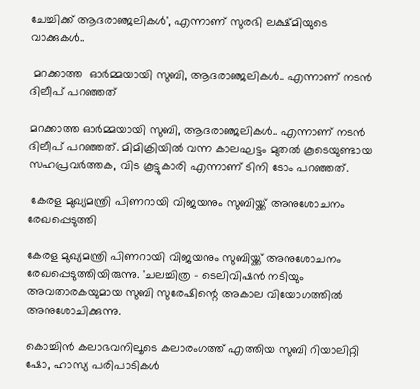ചേച്ചിക്ക് ആദരാഞ്ജലികള്‍', എന്നാണ് സുരഭി ലക്ഷ്മിയുടെ വാക്കുകള്‍..

 മറക്കാത്ത  ഓര്‍മ്മയായി സുബി, ആദരാഞ്ജലികള്‍.. എന്നാണ് നടന്‍ ദിലീപ് പറഞ്ഞത്

മറക്കാത്ത ഓര്‍മ്മയായി സുബി, ആദരാഞ്ജലികള്‍.. എന്നാണ് നടന്‍ ദിലീപ് പറഞ്ഞത്. മിമിക്രിയില്‍ വന്ന കാലഘട്ടം മുതല്‍ കൂടെയുണ്ടായ സഹപ്രവര്‍ത്തക, വിട കൂട്ടുകാരി എന്നാണ് ടിനി ടോം പറഞ്ഞത്.

 കേരള മുഖ്യമന്ത്രി പിണറായി വിജയനും സുബിയ്ക്ക് അനുശോചനം രേഖപ്പെടുത്തി

കേരള മുഖ്യമന്ത്രി പിണറായി വിജയനും സുബിയ്ക്ക് അനുശോചനം രേഖപ്പെടുത്തിയിരുന്നു. 'ചലച്ചിത്ര - ടെലിവിഷന്‍ നടിയും അവതാരകയുമായ സുബി സുരേഷിന്റെ അകാല വിയോഗത്തില്‍ അനുശോചിക്കുന്നു.

കൊച്ചിന്‍ കലാഭവനിലൂടെ കലാരംഗത്ത് എത്തിയ സുബി റിയാലിറ്റി ഷോ, ഹാസ്യ പരിപാടികള്‍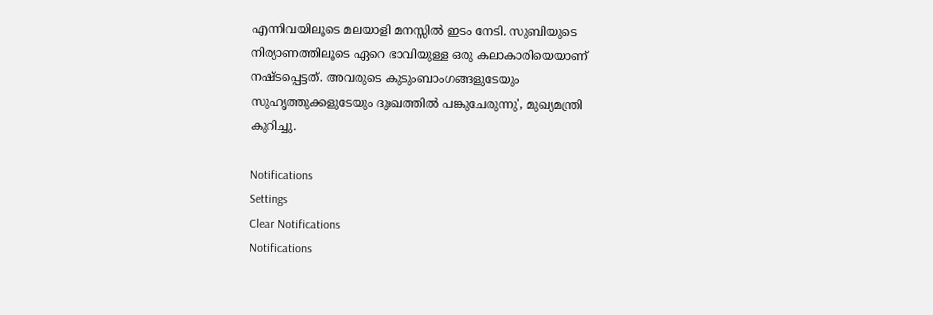എന്നിവയിലൂടെ മലയാളി മനസ്സില്‍ ഇടം നേടി. സുബിയുടെ നിര്യാണത്തിലൂടെ ഏറെ ഭാവിയുള്ള ഒരു കലാകാരിയെയാണ് നഷ്ടപ്പെട്ടത്. അവരുടെ കുടുംബാംഗങ്ങളുടേയും സുഹൃത്തുക്കളുടേയും ദുഃഖത്തില്‍ പങ്കുചേരുന്നു', മുഖ്യമന്ത്രി കുറിച്ചു.

Notifications
Settings
Clear Notifications
Notifications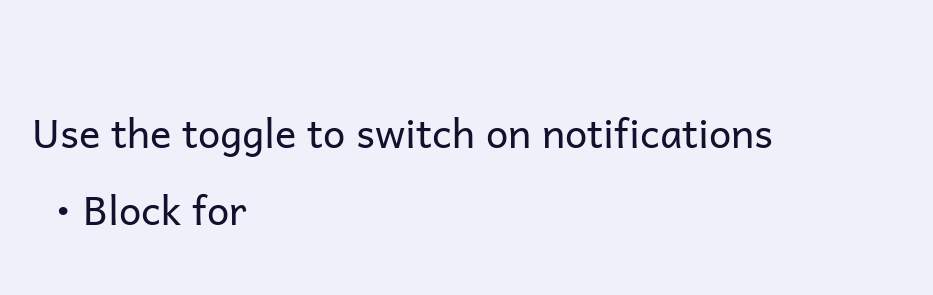Use the toggle to switch on notifications
  • Block for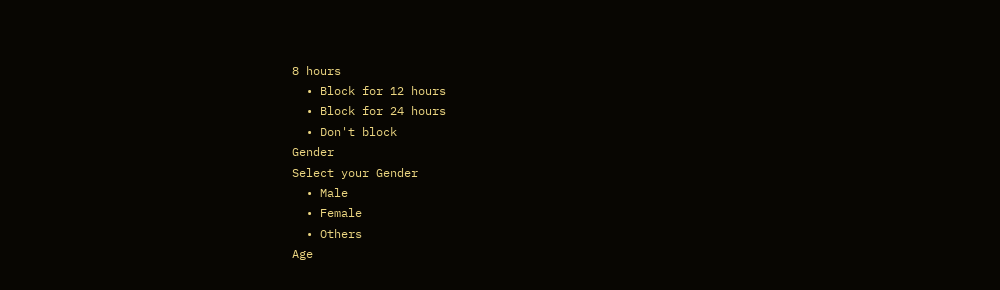8 hours
  • Block for 12 hours
  • Block for 24 hours
  • Don't block
Gender
Select your Gender
  • Male
  • Female
  • Others
Age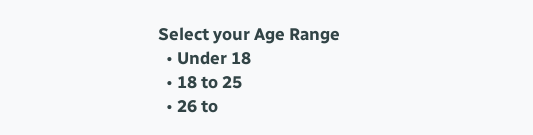Select your Age Range
  • Under 18
  • 18 to 25
  • 26 to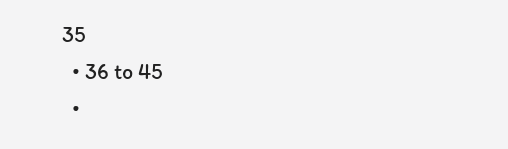35
  • 36 to 45
  •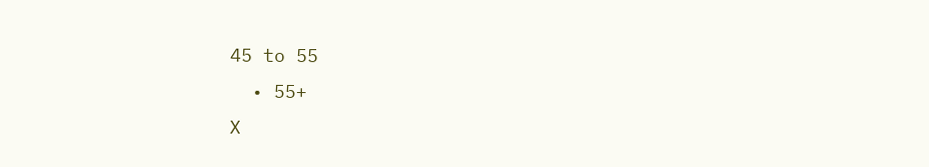45 to 55
  • 55+
X